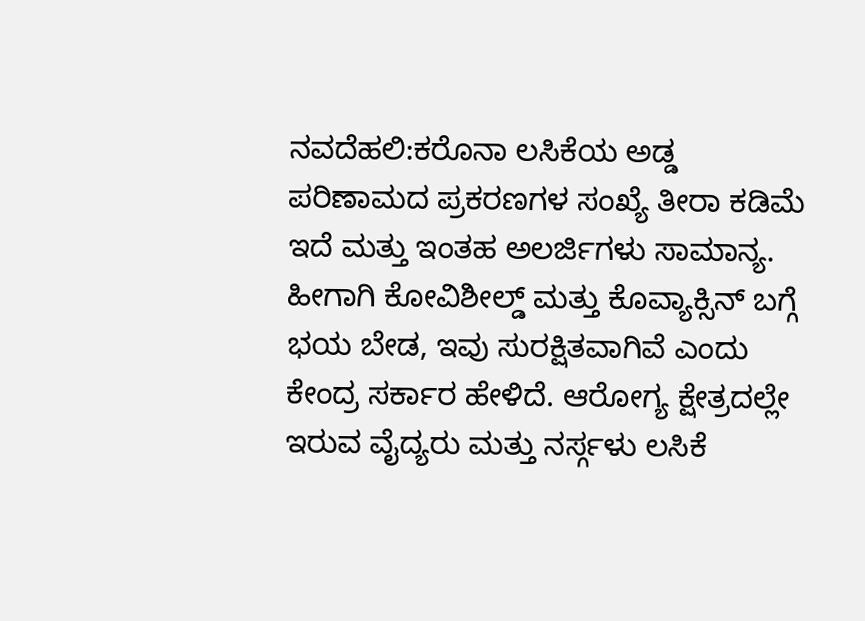ನವದೆಹಲಿ:ಕರೊನಾ ಲಸಿಕೆಯ ಅಡ್ಡ ಪರಿಣಾಮದ ಪ್ರಕರಣಗಳ ಸಂಖ್ಯೆ ತೀರಾ ಕಡಿಮೆ ಇದೆ ಮತ್ತು ಇಂತಹ ಅಲರ್ಜಿಗಳು ಸಾಮಾನ್ಯ. ಹೀಗಾಗಿ ಕೋವಿಶೀಲ್ಡ್ ಮತ್ತು ಕೊವ್ಯಾಕ್ಸಿನ್ ಬಗ್ಗೆ ಭಯ ಬೇಡ, ಇವು ಸುರಕ್ಷಿತವಾಗಿವೆ ಎಂದು ಕೇಂದ್ರ ಸರ್ಕಾರ ಹೇಳಿದೆ. ಆರೋಗ್ಯ ಕ್ಷೇತ್ರದಲ್ಲೇ ಇರುವ ವೈದ್ಯರು ಮತ್ತು ನರ್ಸ್ಗಳು ಲಸಿಕೆ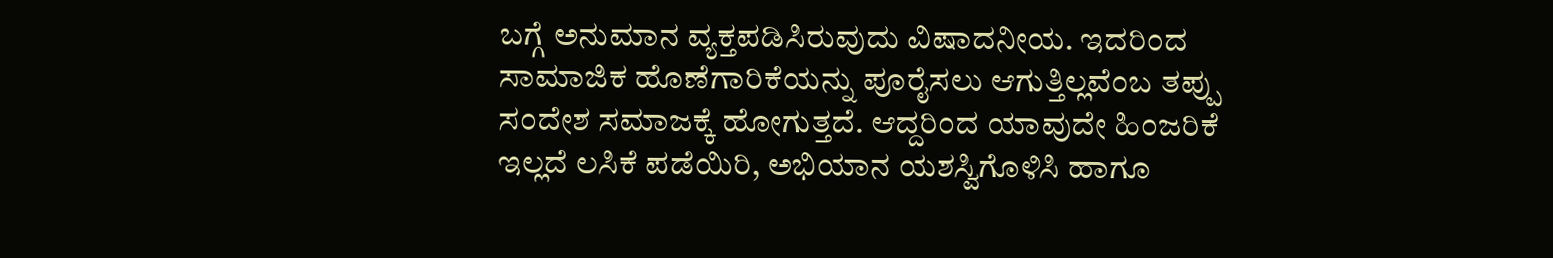ಬಗ್ಗೆ ಅನುಮಾನ ವ್ಯಕ್ತಪಡಿಸಿರುವುದು ವಿಷಾದನೀಯ. ಇದರಿಂದ ಸಾಮಾಜಿಕ ಹೊಣೆಗಾರಿಕೆಯನ್ನು ಪೂರೈಸಲು ಆಗುತ್ತಿಲ್ಲವೆಂಬ ತಪ್ಪು ಸಂದೇಶ ಸಮಾಜಕ್ಕೆ ಹೋಗುತ್ತದೆ. ಆದ್ದರಿಂದ ಯಾವುದೇ ಹಿಂಜರಿಕೆ ಇಲ್ಲದೆ ಲಸಿಕೆ ಪಡೆಯಿರಿ, ಅಭಿಯಾನ ಯಶಸ್ವಿಗೊಳಿಸಿ ಹಾಗೂ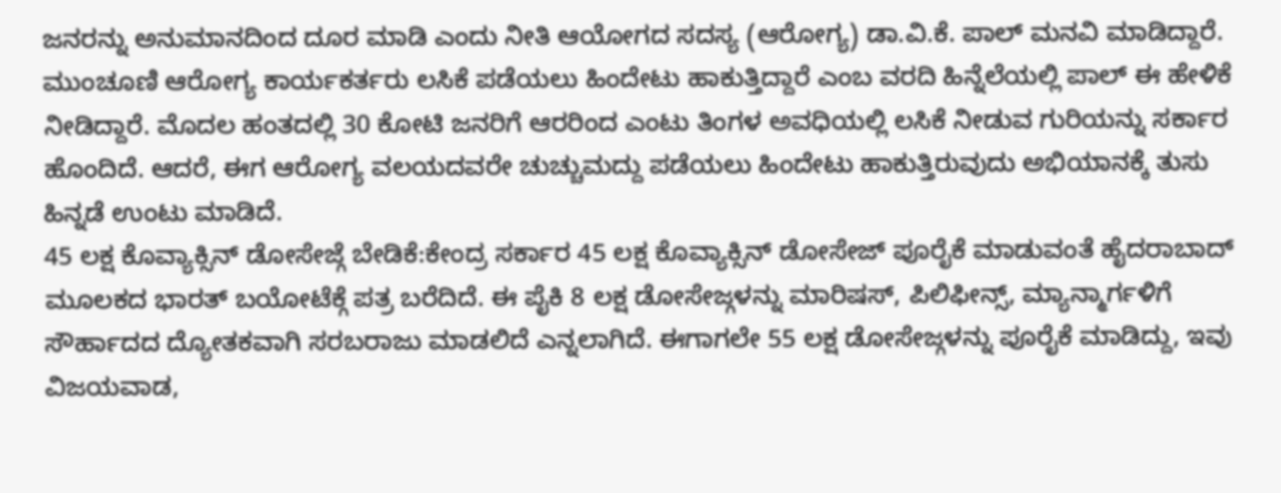ಜನರನ್ನು ಅನುಮಾನದಿಂದ ದೂರ ಮಾಡಿ ಎಂದು ನೀತಿ ಆಯೋಗದ ಸದಸ್ಯ (ಆರೋಗ್ಯ) ಡಾ.ವಿ.ಕೆ. ಪಾಲ್ ಮನವಿ ಮಾಡಿದ್ದಾರೆ.
ಮುಂಚೂಣಿ ಆರೋಗ್ಯ ಕಾರ್ಯಕರ್ತರು ಲಸಿಕೆ ಪಡೆಯಲು ಹಿಂದೇಟು ಹಾಕುತ್ತಿದ್ದಾರೆ ಎಂಬ ವರದಿ ಹಿನ್ನೆಲೆಯಲ್ಲಿ ಪಾಲ್ ಈ ಹೇಳಿಕೆ ನೀಡಿದ್ದಾರೆ. ಮೊದಲ ಹಂತದಲ್ಲಿ 30 ಕೋಟಿ ಜನರಿಗೆ ಆರರಿಂದ ಎಂಟು ತಿಂಗಳ ಅವಧಿಯಲ್ಲಿ ಲಸಿಕೆ ನೀಡುವ ಗುರಿಯನ್ನು ಸರ್ಕಾರ ಹೊಂದಿದೆ. ಆದರೆ, ಈಗ ಆರೋಗ್ಯ ವಲಯದವರೇ ಚುಚ್ಚುಮದ್ದು ಪಡೆಯಲು ಹಿಂದೇಟು ಹಾಕುತ್ತಿರುವುದು ಅಭಿಯಾನಕ್ಕೆ ತುಸು ಹಿನ್ನಡೆ ಉಂಟು ಮಾಡಿದೆ.
45 ಲಕ್ಷ ಕೊವ್ಯಾಕ್ಸಿನ್ ಡೋಸೇಜ್ಗೆ ಬೇಡಿಕೆ:ಕೇಂದ್ರ ಸರ್ಕಾರ 45 ಲಕ್ಷ ಕೊವ್ಯಾಕ್ಸಿನ್ ಡೋಸೇಜ್ ಪೂರೈಕೆ ಮಾಡುವಂತೆ ಹೈದರಾಬಾದ್ ಮೂಲಕದ ಭಾರತ್ ಬಯೋಟೆಕ್ಗೆ ಪತ್ರ ಬರೆದಿದೆ. ಈ ಪೈಕಿ 8 ಲಕ್ಷ ಡೋಸೇಜ್ಗಳನ್ನು ಮಾರಿಷಸ್, ಪಿಲಿಫೀನ್ಸ್, ಮ್ಯಾನ್ಮಾರ್ಗಳಿಗೆ ಸೌರ್ಹಾದದ ದ್ಯೋತಕವಾಗಿ ಸರಬರಾಜು ಮಾಡಲಿದೆ ಎನ್ನಲಾಗಿದೆ. ಈಗಾಗಲೇ 55 ಲಕ್ಷ ಡೋಸೇಜ್ಗಳನ್ನು ಪೂರೈಕೆ ಮಾಡಿದ್ದು, ಇವು ವಿಜಯವಾಡ,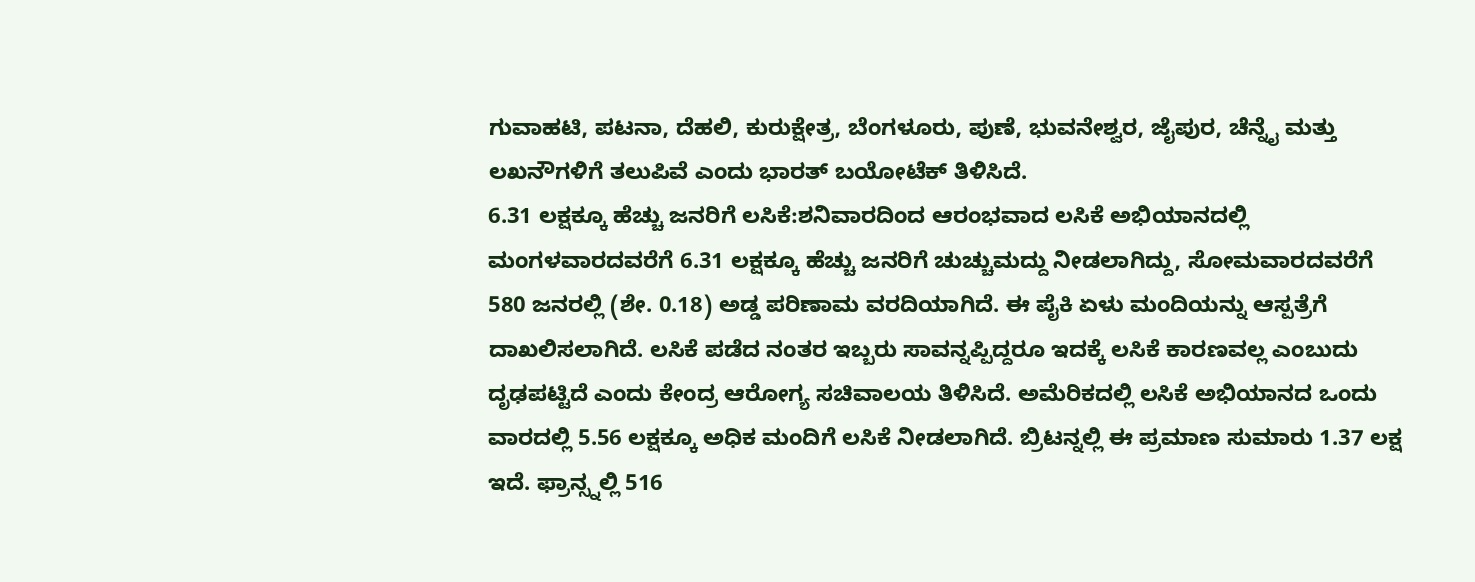ಗುವಾಹಟಿ, ಪಟನಾ, ದೆಹಲಿ, ಕುರುಕ್ಷೇತ್ರ, ಬೆಂಗಳೂರು, ಪುಣೆ, ಭುವನೇಶ್ವರ, ಜೈಪುರ, ಚೆನ್ನೈ ಮತ್ತು ಲಖನೌಗಳಿಗೆ ತಲುಪಿವೆ ಎಂದು ಭಾರತ್ ಬಯೋಟೆಕ್ ತಿಳಿಸಿದೆ.
6.31 ಲಕ್ಷಕ್ಕೂ ಹೆಚ್ಚು ಜನರಿಗೆ ಲಸಿಕೆ:ಶನಿವಾರದಿಂದ ಆರಂಭವಾದ ಲಸಿಕೆ ಅಭಿಯಾನದಲ್ಲಿ ಮಂಗಳವಾರದವರೆಗೆ 6.31 ಲಕ್ಷಕ್ಕೂ ಹೆಚ್ಚು ಜನರಿಗೆ ಚುಚ್ಚುಮದ್ದು ನೀಡಲಾಗಿದ್ದು, ಸೋಮವಾರದವರೆಗೆ 580 ಜನರಲ್ಲಿ (ಶೇ. 0.18) ಅಡ್ಡ ಪರಿಣಾಮ ವರದಿಯಾಗಿದೆ. ಈ ಪೈಕಿ ಏಳು ಮಂದಿಯನ್ನು ಆಸ್ಪತ್ರೆಗೆ ದಾಖಲಿಸಲಾಗಿದೆ. ಲಸಿಕೆ ಪಡೆದ ನಂತರ ಇಬ್ಬರು ಸಾವನ್ನಪ್ಪಿದ್ದರೂ ಇದಕ್ಕೆ ಲಸಿಕೆ ಕಾರಣವಲ್ಲ ಎಂಬುದು ದೃಢಪಟ್ಟಿದೆ ಎಂದು ಕೇಂದ್ರ ಆರೋಗ್ಯ ಸಚಿವಾಲಯ ತಿಳಿಸಿದೆ. ಅಮೆರಿಕದಲ್ಲಿ ಲಸಿಕೆ ಅಭಿಯಾನದ ಒಂದು ವಾರದಲ್ಲಿ 5.56 ಲಕ್ಷಕ್ಕೂ ಅಧಿಕ ಮಂದಿಗೆ ಲಸಿಕೆ ನೀಡಲಾಗಿದೆ. ಬ್ರಿಟನ್ನಲ್ಲಿ ಈ ಪ್ರಮಾಣ ಸುಮಾರು 1.37 ಲಕ್ಷ ಇದೆ. ಫ್ರಾನ್ಸ್ನಲ್ಲಿ 516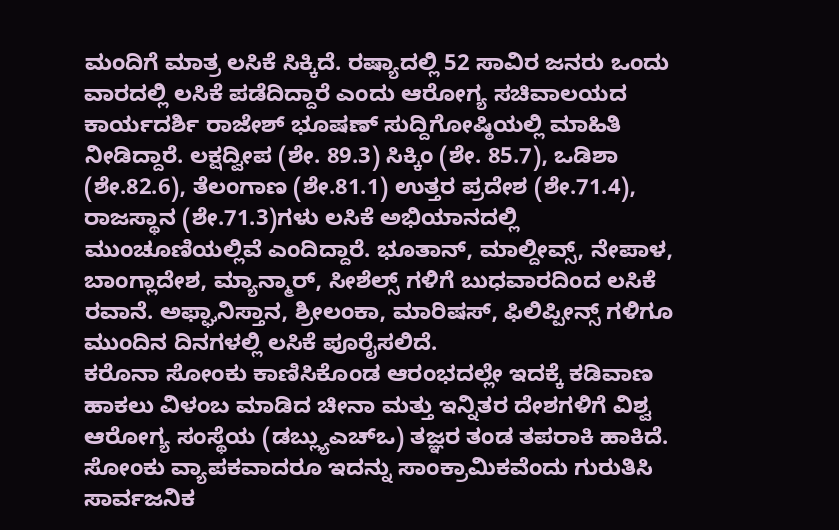ಮಂದಿಗೆ ಮಾತ್ರ ಲಸಿಕೆ ಸಿಕ್ಕಿದೆ. ರಷ್ಯಾದಲ್ಲಿ 52 ಸಾವಿರ ಜನರು ಒಂದು ವಾರದಲ್ಲಿ ಲಸಿಕೆ ಪಡೆದಿದ್ದಾರೆ ಎಂದು ಆರೋಗ್ಯ ಸಚಿವಾಲಯದ ಕಾರ್ಯದರ್ಶಿ ರಾಜೇಶ್ ಭೂಷಣ್ ಸುದ್ದಿಗೋಷ್ಠಿಯಲ್ಲಿ ಮಾಹಿತಿ ನೀಡಿದ್ದಾರೆ. ಲಕ್ಷದ್ವೀಪ (ಶೇ. 89.3) ಸಿಕ್ಕಿಂ (ಶೇ. 85.7), ಒಡಿಶಾ (ಶೇ.82.6), ತೆಲಂಗಾಣ (ಶೇ.81.1) ಉತ್ತರ ಪ್ರದೇಶ (ಶೇ.71.4), ರಾಜಸ್ಥಾನ (ಶೇ.71.3)ಗಳು ಲಸಿಕೆ ಅಭಿಯಾನದಲ್ಲಿ ಮುಂಚೂಣಿಯಲ್ಲಿವೆ ಎಂದಿದ್ದಾರೆ. ಭೂತಾನ್, ಮಾಲ್ದೀವ್ಸ್, ನೇಪಾಳ, ಬಾಂಗ್ಲಾದೇಶ, ಮ್ಯಾನ್ಮಾರ್, ಸೀಶೆಲ್ಸ್ ಗಳಿಗೆ ಬುಧವಾರದಿಂದ ಲಸಿಕೆ ರವಾನೆ. ಅಫ್ಘಾನಿಸ್ತಾನ, ಶ್ರೀಲಂಕಾ, ಮಾರಿಷಸ್, ಫಿಲಿಪ್ಪೀನ್ಸ್ ಗಳಿಗೂ ಮುಂದಿನ ದಿನಗಳಲ್ಲಿ ಲಸಿಕೆ ಪೂರೈಸಲಿದೆ.
ಕರೊನಾ ಸೋಂಕು ಕಾಣಿಸಿಕೊಂಡ ಆರಂಭದಲ್ಲೇ ಇದಕ್ಕೆ ಕಡಿವಾಣ ಹಾಕಲು ವಿಳಂಬ ಮಾಡಿದ ಚೀನಾ ಮತ್ತು ಇನ್ನಿತರ ದೇಶಗಳಿಗೆ ವಿಶ್ವ ಆರೋಗ್ಯ ಸಂಸ್ಥೆಯ (ಡಬ್ಲ್ಯುಎಚ್ಒ) ತಜ್ಞರ ತಂಡ ತಪರಾಕಿ ಹಾಕಿದೆ. ಸೋಂಕು ವ್ಯಾಪಕವಾದರೂ ಇದನ್ನು ಸಾಂಕ್ರಾಮಿಕವೆಂದು ಗುರುತಿಸಿ ಸಾರ್ವಜನಿಕ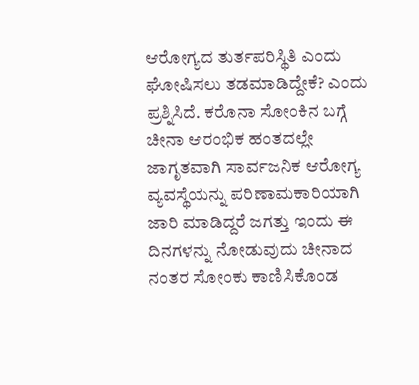ಆರೋಗ್ಯದ ತುರ್ತಪರಿಸ್ಥಿತಿ ಎಂದು ಘೋಷಿಸಲು ತಡಮಾಡಿದ್ದೇಕೆ? ಎಂದು ಪ್ರಶ್ನಿಸಿದೆ. ಕರೊನಾ ಸೋಂಕಿನ ಬಗ್ಗೆ ಚೀನಾ ಆರಂಭಿಕ ಹಂತದಲ್ಲೇ ಜಾಗೃತವಾಗಿ ಸಾರ್ವಜನಿಕ ಆರೋಗ್ಯ ವ್ಯವಸ್ಥೆಯನ್ನು ಪರಿಣಾಮಕಾರಿಯಾಗಿ ಜಾರಿ ಮಾಡಿದ್ದರೆ ಜಗತ್ತು ಇಂದು ಈ ದಿನಗಳನ್ನು ನೋಡುವುದು ಚೀನಾದ ನಂತರ ಸೋಂಕು ಕಾಣಿಸಿಕೊಂಡ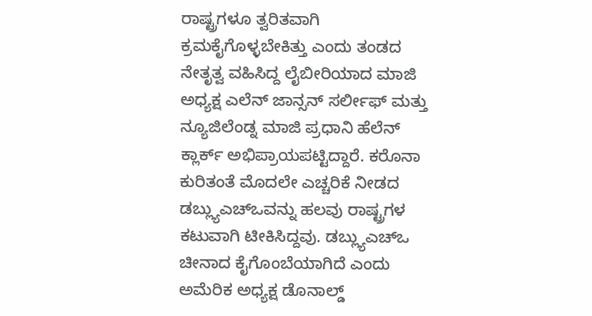ರಾಷ್ಟ್ರಗಳೂ ತ್ವರಿತವಾಗಿ ಕ್ರಮಕೈಗೊಳ್ಳಬೇಕಿತ್ತು ಎಂದು ತಂಡದ ನೇತೃತ್ವ ವಹಿಸಿದ್ದ ಲೈಬೀರಿಯಾದ ಮಾಜಿ ಅಧ್ಯಕ್ಷ ಎಲೆನ್ ಜಾನ್ಸನ್ ಸರ್ಲೀಫ್ ಮತ್ತು ನ್ಯೂಜಿಲೆಂಡ್ನ ಮಾಜಿ ಪ್ರಧಾನಿ ಹೆಲೆನ್ ಕ್ಲಾರ್ಕ್ ಅಭಿಪ್ರಾಯಪಟ್ಟಿದ್ದಾರೆ. ಕರೊನಾ ಕುರಿತಂತೆ ಮೊದಲೇ ಎಚ್ಚರಿಕೆ ನೀಡದ ಡಬ್ಲ್ಯುಎಚ್ಒವನ್ನು ಹಲವು ರಾಷ್ಟ್ರಗಳ ಕಟುವಾಗಿ ಟೀಕಿಸಿದ್ದವು. ಡಬ್ಲ್ಯುಎಚ್ಒ ಚೀನಾದ ಕೈಗೊಂಬೆಯಾಗಿದೆ ಎಂದು ಅಮೆರಿಕ ಅಧ್ಯಕ್ಷ ಡೊನಾಲ್ಡ್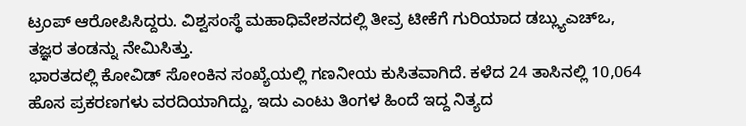ಟ್ರಂಪ್ ಆರೋಪಿಸಿದ್ದರು. ವಿಶ್ವಸಂಸ್ಥೆ ಮಹಾಧಿವೇಶನದಲ್ಲಿ ತೀವ್ರ ಟೀಕೆಗೆ ಗುರಿಯಾದ ಡಬ್ಲ್ಯುಎಚ್ಒ, ತಜ್ಞರ ತಂಡನ್ನು ನೇಮಿಸಿತ್ತು.
ಭಾರತದಲ್ಲಿ ಕೋವಿಡ್ ಸೋಂಕಿನ ಸಂಖ್ಯೆಯಲ್ಲಿ ಗಣನೀಯ ಕುಸಿತವಾಗಿದೆ. ಕಳೆದ 24 ತಾಸಿನಲ್ಲಿ 10,064 ಹೊಸ ಪ್ರಕರಣಗಳು ವರದಿಯಾಗಿದ್ದು, ಇದು ಎಂಟು ತಿಂಗಳ ಹಿಂದೆ ಇದ್ದ ನಿತ್ಯದ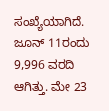ಸಂಖ್ಯೆಯಾಗಿದೆ. ಜೂನ್ 11ರಂದು 9,996 ವರದಿ ಆಗಿತ್ತು. ಮೇ 23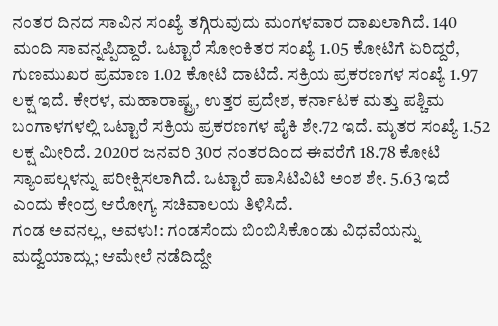ನಂತರ ದಿನದ ಸಾವಿನ ಸಂಖ್ಯೆ ತಗ್ಗಿರುವುದು ಮಂಗಳವಾರ ದಾಖಲಾಗಿದೆ. 140 ಮಂದಿ ಸಾವನ್ನಪ್ಪಿದ್ದಾರೆ. ಒಟ್ಟಾರೆ ಸೋಂಕಿತರ ಸಂಖ್ಯೆ 1.05 ಕೋಟಿಗೆ ಏರಿದ್ದರೆ, ಗುಣಮುಖರ ಪ್ರಮಾಣ 1.02 ಕೋಟಿ ದಾಟಿದೆ. ಸಕ್ರಿಯ ಪ್ರಕರಣಗಳ ಸಂಖ್ಯೆ 1.97 ಲಕ್ಷ ಇದೆ. ಕೇರಳ, ಮಹಾರಾಷ್ಟ್ರ, ಉತ್ತರ ಪ್ರದೇಶ, ಕರ್ನಾಟಕ ಮತ್ತು ಪಶ್ಚಿಮ ಬಂಗಾಳಗಳಲ್ಲಿ ಒಟ್ಟಾರೆ ಸಕ್ರಿಯ ಪ್ರಕರಣಗಳ ಪೈಕಿ ಶೇ.72 ಇದೆ. ಮೃತರ ಸಂಖ್ಯೆ 1.52 ಲಕ್ಷ ಮೀರಿದೆ. 2020ರ ಜನವರಿ 30ರ ನಂತರದಿಂದ ಈವರೆಗೆ 18.78 ಕೋಟಿ ಸ್ಯಾಂಪಲ್ಗಳನ್ನು ಪರೀಕ್ಷಿಸಲಾಗಿದೆ. ಒಟ್ಟಾರೆ ಪಾಸಿಟಿವಿಟಿ ಅಂಶ ಶೇ. 5.63 ಇದೆ ಎಂದು ಕೇಂದ್ರ ಆರೋಗ್ಯ ಸಚಿವಾಲಯ ತಿಳಿಸಿದೆ.
ಗಂಡ ಅವನಲ್ಲ, ಅವಳು!: ಗಂಡಸೆಂದು ಬಿಂಬಿಸಿಕೊಂಡು ವಿಧವೆಯನ್ನು ಮದ್ವೆಯಾದ್ಲು; ಆಮೇಲೆ ನಡೆದಿದ್ದೇ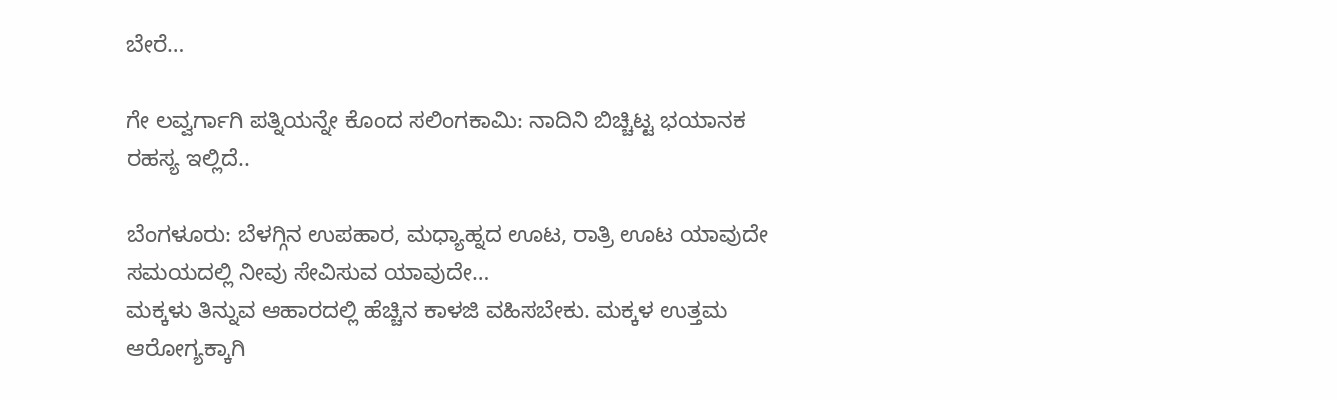ಬೇರೆ…

ಗೇ ಲವ್ವರ್ಗಾಗಿ ಪತ್ನಿಯನ್ನೇ ಕೊಂದ ಸಲಿಂಗಕಾಮಿ: ನಾದಿನಿ ಬಿಚ್ಚಿಟ್ಟ ಭಯಾನಕ ರಹಸ್ಯ ಇಲ್ಲಿದೆ..

ಬೆಂಗಳೂರು: ಬೆಳಗ್ಗಿನ ಉಪಹಾರ, ಮಧ್ಯಾಹ್ನದ ಊಟ, ರಾತ್ರಿ ಊಟ ಯಾವುದೇ ಸಮಯದಲ್ಲಿ ನೀವು ಸೇವಿಸುವ ಯಾವುದೇ…
ಮಕ್ಕಳು ತಿನ್ನುವ ಆಹಾರದಲ್ಲಿ ಹೆಚ್ಚಿನ ಕಾಳಜಿ ವಹಿಸಬೇಕು. ಮಕ್ಕಳ ಉತ್ತಮ ಆರೋಗ್ಯಕ್ಕಾಗಿ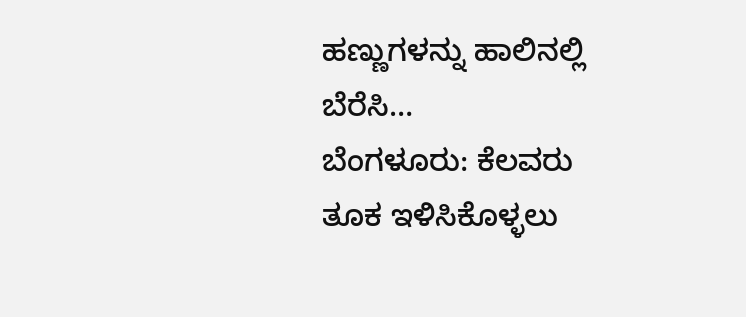ಹಣ್ಣುಗಳನ್ನು ಹಾಲಿನಲ್ಲಿ ಬೆರೆಸಿ…
ಬೆಂಗಳೂರು: ಕೆಲವರು ತೂಕ ಇಳಿಸಿಕೊಳ್ಳಲು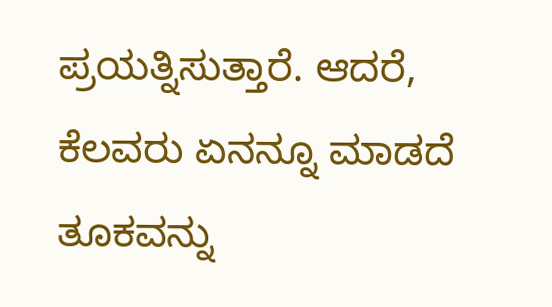ಪ್ರಯತ್ನಿಸುತ್ತಾರೆ. ಆದರೆ, ಕೆಲವರು ಏನನ್ನೂ ಮಾಡದೆ ತೂಕವನ್ನು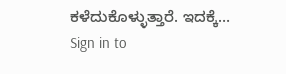ಕಳೆದುಕೊಳ್ಳುತ್ತಾರೆ. ಇದಕ್ಕೆ…
Sign in to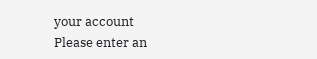your account
Please enter an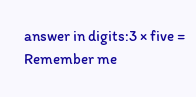answer in digits:3 × five =
Remember me